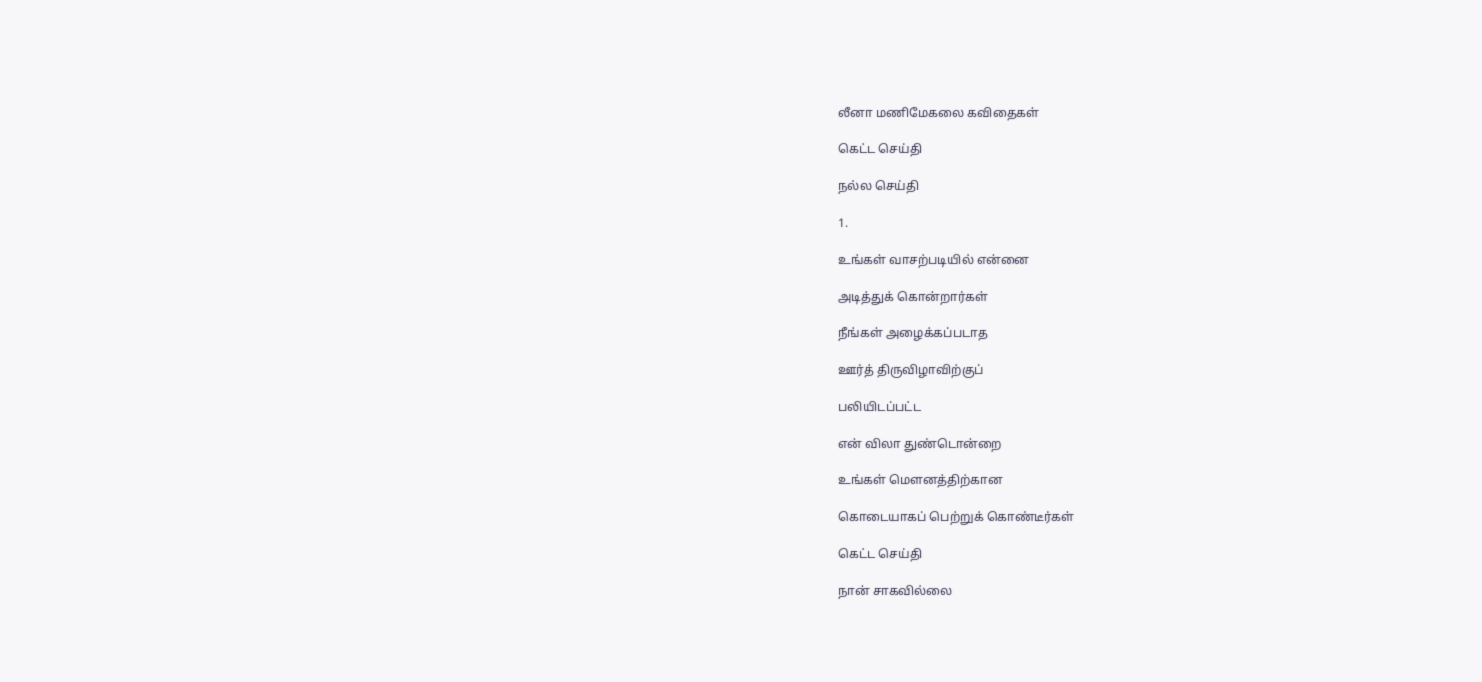லீனா மணிமேகலை கவிதைகள்

கெட்ட செய்தி

நல்ல செய்தி

1.

உங்கள் வாசற்படியில் என்னை

அடித்துக் கொன்றார்கள்

நீங்கள் அழைக்கப்படாத

ஊர்த் திருவிழாவிற்குப்

பலியிடப்பட்ட

என் விலா துண்டொன்றை

உங்கள் மௌனத்திற்கான

கொடையாகப் பெற்றுக் கொண்டீர்கள்

கெட்ட செய்தி

நான் சாகவில்லை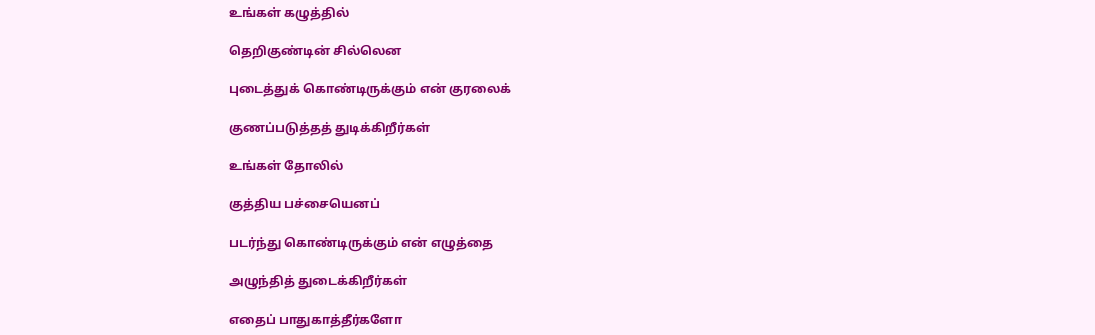உங்கள் கழுத்தில்

தெறிகுண்டின் சில்லென

புடைத்துக் கொண்டிருக்கும் என் குரலைக்

குணப்படுத்தத் துடிக்கிறீர்கள்

உங்கள் தோலில்

குத்திய பச்சையெனப்

படர்ந்து கொண்டிருக்கும் என் எழுத்தை

அழுந்தித் துடைக்கிறீர்கள்

எதைப் பாதுகாத்தீர்களோ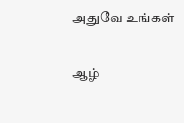அதுவே உங்கள்

ஆழ்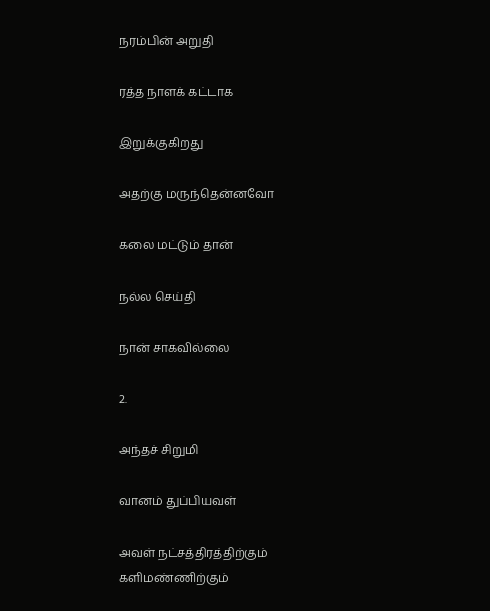நரம்பின் அறுதி

ரத்த நாளக் கட்டாக

இறுக்குகிறது

அதற்கு மருந்தென்னவோ

கலை மட்டும் தான்

நல்ல செய்தி

நான் சாகவில்லை

2.

அந்தச் சிறுமி

வானம் துப்பியவள்

அவள் நட்சத்திரத்திற்கும் களிமண்ணிற்கும்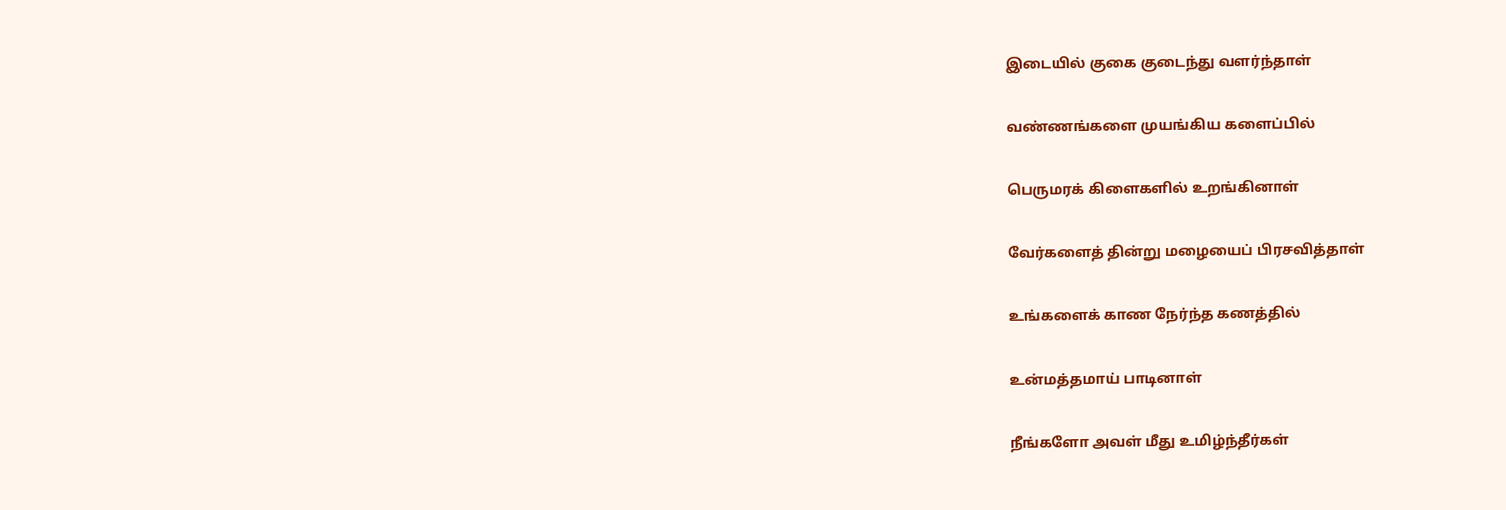இடையில் குகை குடைந்து வளர்ந்தாள்

வண்ணங்களை முயங்கிய களைப்பில்

பெருமரக் கிளைகளில் உறங்கினாள்

வேர்களைத் தின்று மழையைப் பிரசவித்தாள்

உங்களைக் காண நேர்ந்த கணத்தில்

உன்மத்தமாய் பாடினாள்

நீங்களோ அவள் மீது உமிழ்ந்தீர்கள்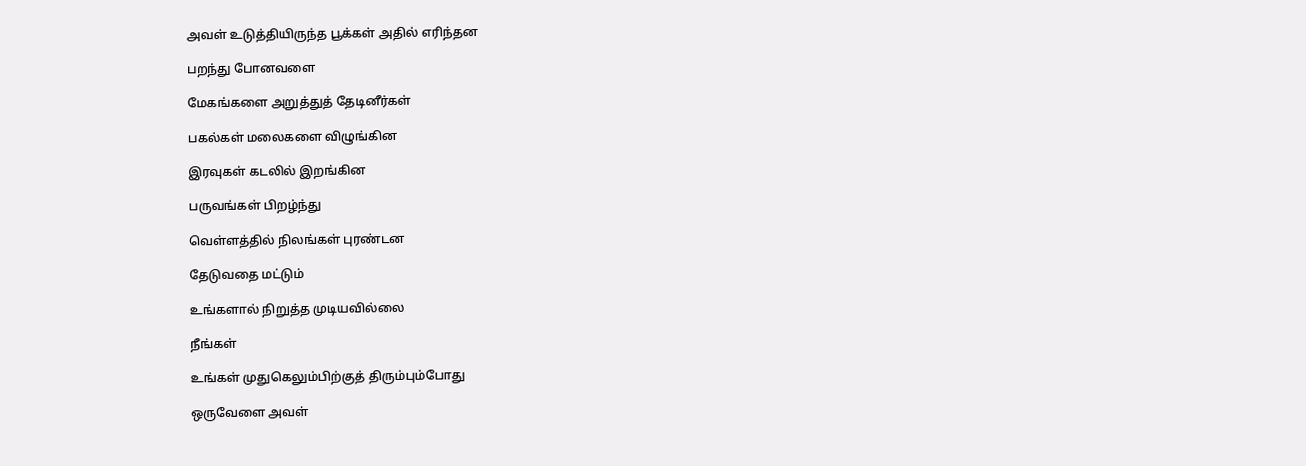அவள் உடுத்தியிருந்த பூக்கள் அதில் எரிந்தன

பறந்து போனவளை

மேகங்களை அறுத்துத் தேடினீர்கள்

பகல்கள் மலைகளை விழுங்கின

இரவுகள் கடலில் இறங்கின

பருவங்கள் பிறழ்ந்து

வெள்ளத்தில் நிலங்கள் புரண்டன

தேடுவதை மட்டும்

உங்களால் நிறுத்த முடியவில்லை

நீங்கள்

உங்கள் முதுகெலும்பிற்குத் திரும்பும்போது

ஒருவேளை அவள்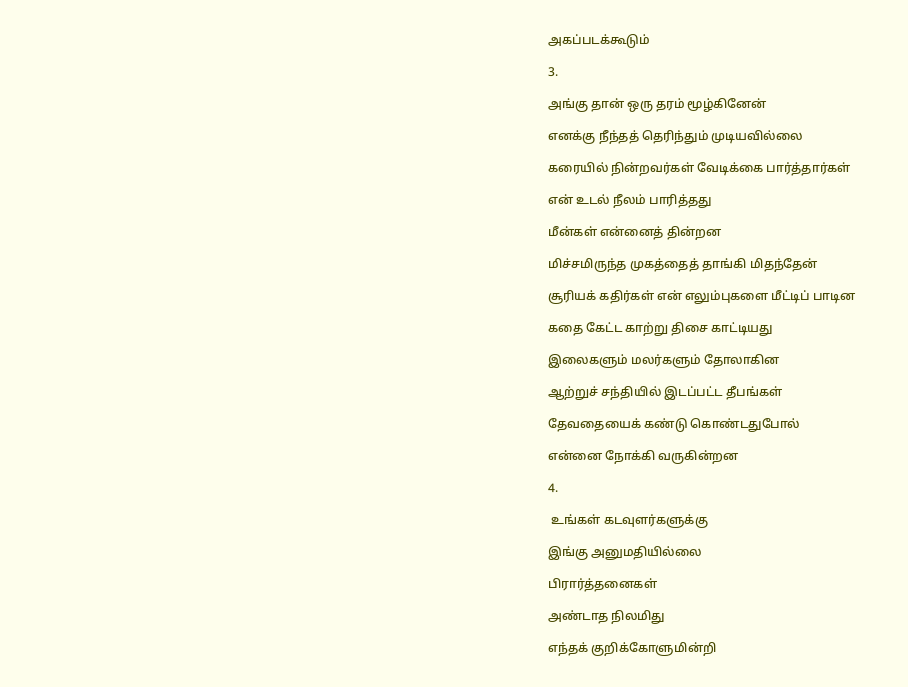அகப்படக்கூடும்

3.

அங்கு தான் ஒரு தரம் மூழ்கினேன்

எனக்கு நீந்தத் தெரிந்தும் முடியவில்லை

கரையில் நின்றவர்கள் வேடிக்கை பார்த்தார்கள்

என் உடல் நீலம் பாரித்தது

மீன்கள் என்னைத் தின்றன

மிச்சமிருந்த முகத்தைத் தாங்கி மிதந்தேன்

சூரியக் கதிர்கள் என் எலும்புகளை மீட்டிப் பாடின

கதை கேட்ட காற்று திசை காட்டியது

இலைகளும் மலர்களும் தோலாகின

ஆற்றுச் சந்தியில் இடப்பட்ட தீபங்கள்

தேவதையைக் கண்டு கொண்டதுபோல்

என்னை நோக்கி வருகின்றன

4.

 உங்கள் கடவுளர்களுக்கு

இங்கு அனுமதியில்லை

பிரார்த்தனைகள்

அண்டாத நிலமிது

எந்தக் குறிக்கோளுமின்றி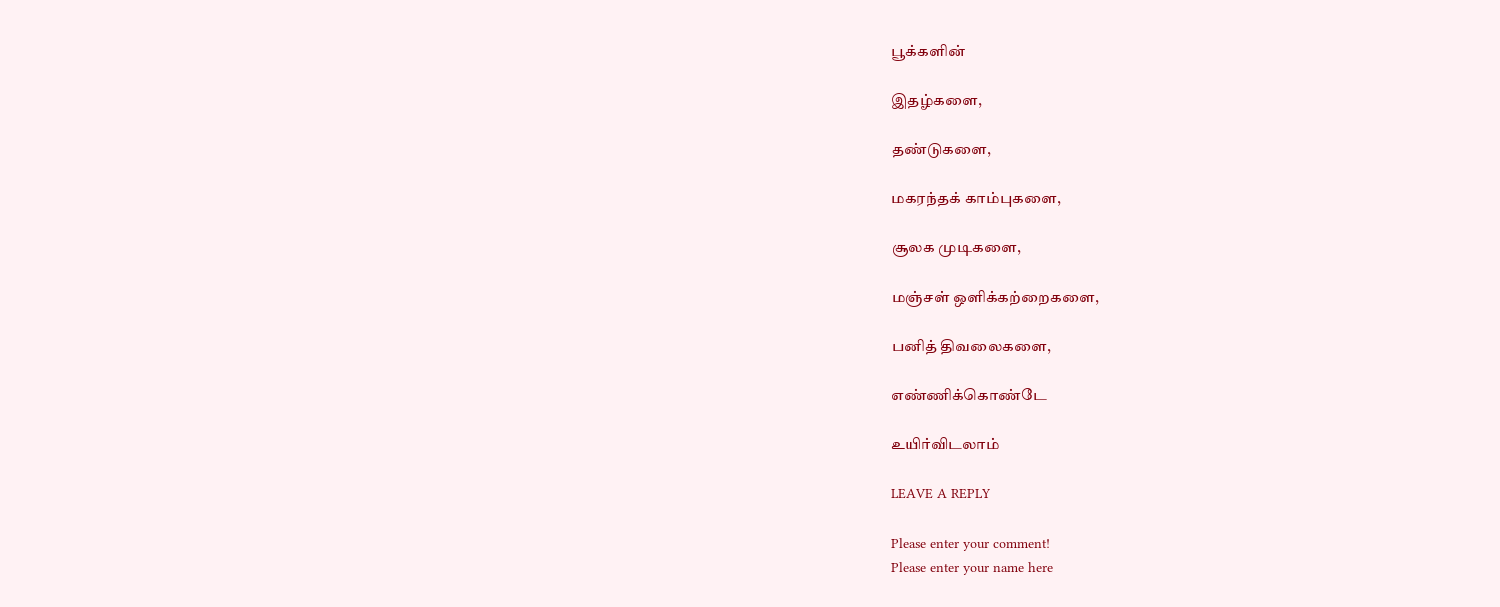பூக்களின்

இதழ்களை,

தண்டுகளை,

மகரந்தக் காம்புகளை,

சூலக முடிகளை,

மஞ்சள் ஒளிக்கற்றைகளை,

பனித் திவலைகளை,

எண்ணிக்கொண்டே

உயிர்விடலாம்

LEAVE A REPLY

Please enter your comment!
Please enter your name here